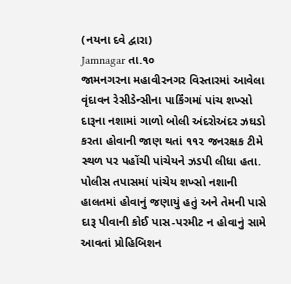(નયના દવે દ્વારા)
Jamnagar તા.૧૦
જામનગરના મહાવીરનગર વિસ્તારમાં આવેલા વૃંદાવન રેસીડેન્સીના પાર્કિંગમાં પાંચ શખ્સો દારૂના નશામાં ગાળો બોલી અંદરોઅંદર ઝઘડો કરતા હોવાની જાણ થતાં ૧૧૨ જનરક્ષક ટીમે સ્થળ પર પહોંચી પાંચેયને ઝડપી લીધા હતા. પોલીસ તપાસમાં પાંચેય શખ્સો નશાની હાલતમાં હોવાનું જણાયું હતું અને તેમની પાસે દારૂ પીવાની કોઈ પાસ-પરમીટ ન હોવાનું સામે આવતાં પ્રોહિબિશન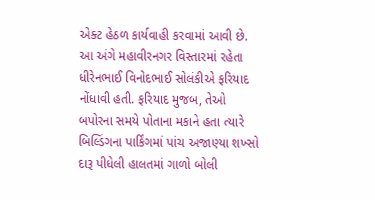એક્ટ હેઠળ કાર્યવાહી કરવામાં આવી છે.
આ અંગે મહાવીરનગર વિસ્તારમાં રહેતા ધીરેનભાઈ વિનોદભાઈ સોલંકીએ ફરિયાદ નોંધાવી હતી. ફરિયાદ મુજબ, તેઓ બપોરના સમયે પોતાના મકાને હતા ત્યારે બિલ્ડિંગના પાર્કિંગમાં પાંચ અજાણ્યા શખ્સો દારૂ પીધેલી હાલતમાં ગાળો બોલી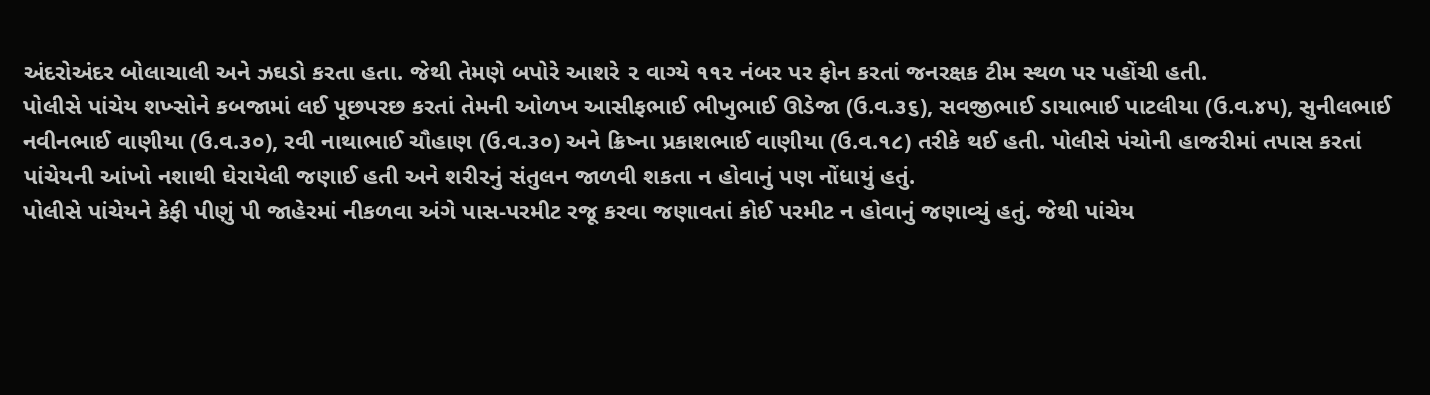અંદરોઅંદર બોલાચાલી અને ઝઘડો કરતા હતા. જેથી તેમણે બપોરે આશરે ૨ વાગ્યે ૧૧૨ નંબર પર ફોન કરતાં જનરક્ષક ટીમ સ્થળ પર પહોંચી હતી.
પોલીસે પાંચેય શખ્સોને કબજામાં લઈ પૂછપરછ કરતાં તેમની ઓળખ આસીફભાઈ ભીખુભાઈ ઊડેજા (ઉ.વ.૩૬), સવજીભાઈ ડાયાભાઈ પાટલીયા (ઉ.વ.૪૫), સુનીલભાઈ નવીનભાઈ વાણીયા (ઉ.વ.૩૦), રવી નાથાભાઈ ચૌહાણ (ઉ.વ.૩૦) અને ક્રિષ્ના પ્રકાશભાઈ વાણીયા (ઉ.વ.૧૮) તરીકે થઈ હતી. પોલીસે પંચોની હાજરીમાં તપાસ કરતાં પાંચેયની આંખો નશાથી ઘેરાયેલી જણાઈ હતી અને શરીરનું સંતુલન જાળવી શકતા ન હોવાનું પણ નોંધાયું હતું.
પોલીસે પાંચેયને કેફી પીણું પી જાહેરમાં નીકળવા અંગે પાસ-પરમીટ રજૂ કરવા જણાવતાં કોઈ પરમીટ ન હોવાનું જણાવ્યું હતું. જેથી પાંચેય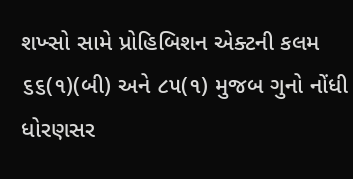શખ્સો સામે પ્રોહિબિશન એક્ટની કલમ ૬૬(૧)(બી) અને ૮૫(૧) મુજબ ગુનો નોંધી ધોરણસર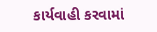કાર્યવાહી કરવામાં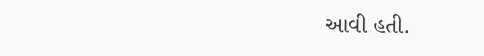આવી હતી.